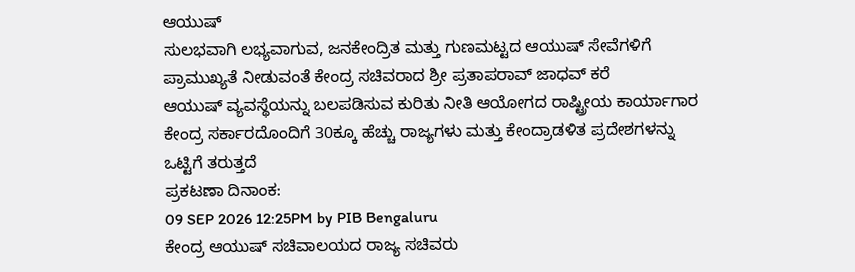ಆಯುಷ್
ಸುಲಭವಾಗಿ ಲಭ್ಯವಾಗುವ, ಜನಕೇಂದ್ರಿತ ಮತ್ತು ಗುಣಮಟ್ಟದ ಆಯುಷ್ ಸೇವೆಗಳಿಗೆ ಪ್ರಾಮುಖ್ಯತೆ ನೀಡುವಂತೆ ಕೇಂದ್ರ ಸಚಿವರಾದ ಶ್ರೀ ಪ್ರತಾಪರಾವ್ ಜಾಧವ್ ಕರೆ
ಆಯುಷ್ ವ್ಯವಸ್ಥೆಯನ್ನು ಬಲಪಡಿಸುವ ಕುರಿತು ನೀತಿ ಆಯೋಗದ ರಾಷ್ಟ್ರೀಯ ಕಾರ್ಯಾಗಾರ ಕೇಂದ್ರ ಸರ್ಕಾರದೊಂದಿಗೆ 30ಕ್ಕೂ ಹೆಚ್ಚು ರಾಜ್ಯಗಳು ಮತ್ತು ಕೇಂದ್ರಾಡಳಿತ ಪ್ರದೇಶಗಳನ್ನು ಒಟ್ಟಿಗೆ ತರುತ್ತದೆ
ಪ್ರಕಟಣಾ ದಿನಾಂಕ:
09 SEP 2026 12:25PM by PIB Bengaluru
ಕೇಂದ್ರ ಆಯುಷ್ ಸಚಿವಾಲಯದ ರಾಜ್ಯ ಸಚಿವರು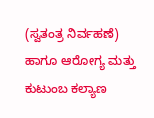(ಸ್ವತಂತ್ರ ನಿರ್ವಹಣೆ) ಹಾಗೂ ಆರೋಗ್ಯ ಮತ್ತು ಕುಟುಂಬ ಕಲ್ಯಾಣ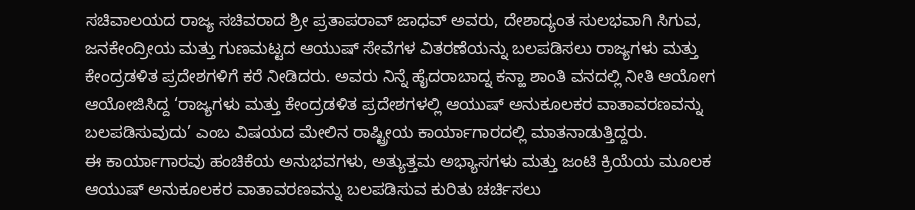ಸಚಿವಾಲಯದ ರಾಜ್ಯ ಸಚಿವರಾದ ಶ್ರೀ ಪ್ರತಾಪರಾವ್ ಜಾಧವ್ ಅವರು, ದೇಶಾದ್ಯಂತ ಸುಲಭವಾಗಿ ಸಿಗುವ, ಜನಕೇಂದ್ರೀಯ ಮತ್ತು ಗುಣಮಟ್ಟದ ಆಯುಷ್ ಸೇವೆಗಳ ವಿತರಣೆಯನ್ನು ಬಲಪಡಿಸಲು ರಾಜ್ಯಗಳು ಮತ್ತು ಕೇಂದ್ರಡಳಿತ ಪ್ರದೇಶಗಳಿಗೆ ಕರೆ ನೀಡಿದರು. ಅವರು ನಿನ್ನೆ ಹೈದರಾಬಾದ್ನ ಕನ್ಹಾ ಶಾಂತಿ ವನದಲ್ಲಿ ನೀತಿ ಆಯೋಗ ಆಯೋಜಿಸಿದ್ದ ‘ರಾಜ್ಯಗಳು ಮತ್ತು ಕೇಂದ್ರಡಳಿತ ಪ್ರದೇಶಗಳಲ್ಲಿ ಆಯುಷ್ ಅನುಕೂಲಕರ ವಾತಾವರಣವನ್ನು ಬಲಪಡಿಸುವುದು’ ಎಂಬ ವಿಷಯದ ಮೇಲಿನ ರಾಷ್ಟ್ರೀಯ ಕಾರ್ಯಾಗಾರದಲ್ಲಿ ಮಾತನಾಡುತ್ತಿದ್ದರು.
ಈ ಕಾರ್ಯಾಗಾರವು ಹಂಚಿಕೆಯ ಅನುಭವಗಳು, ಅತ್ಯುತ್ತಮ ಅಭ್ಯಾಸಗಳು ಮತ್ತು ಜಂಟಿ ಕ್ರಿಯೆಯ ಮೂಲಕ ಆಯುಷ್ ಅನುಕೂಲಕರ ವಾತಾವರಣವನ್ನು ಬಲಪಡಿಸುವ ಕುರಿತು ಚರ್ಚಿಸಲು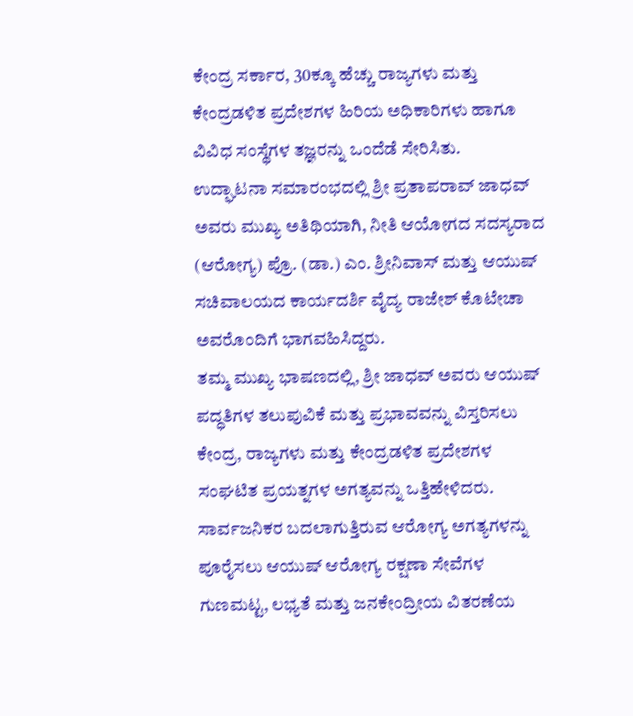ಕೇಂದ್ರ ಸರ್ಕಾರ, 30ಕ್ಕೂ ಹೆಚ್ಚು ರಾಜ್ಯಗಳು ಮತ್ತು ಕೇಂದ್ರಡಳಿತ ಪ್ರದೇಶಗಳ ಹಿರಿಯ ಅಧಿಕಾರಿಗಳು ಹಾಗೂ ವಿವಿಧ ಸಂಸ್ಥೆಗಳ ತಜ್ಞರನ್ನು ಒಂದೆಡೆ ಸೇರಿಸಿತು.
ಉದ್ಘಾಟನಾ ಸಮಾರಂಭದಲ್ಲಿ ಶ್ರೀ ಪ್ರತಾಪರಾವ್ ಜಾಧವ್ ಅವರು ಮುಖ್ಯ ಅತಿಥಿಯಾಗಿ, ನೀತಿ ಆಯೋಗದ ಸದಸ್ಯರಾದ (ಆರೋಗ್ಯ) ಪ್ರೊ. (ಡಾ.) ಎಂ. ಶ್ರೀನಿವಾಸ್ ಮತ್ತು ಆಯುಷ್ ಸಚಿವಾಲಯದ ಕಾರ್ಯದರ್ಶಿ ವೈದ್ಯ ರಾಜೇಶ್ ಕೊಟೇಚಾ ಅವರೊಂದಿಗೆ ಭಾಗವಹಿಸಿದ್ದರು.
ತಮ್ಮ ಮುಖ್ಯ ಭಾಷಣದಲ್ಲಿ, ಶ್ರೀ ಜಾಧವ್ ಅವರು ಆಯುಷ್ ಪದ್ಧತಿಗಳ ತಲುಪುವಿಕೆ ಮತ್ತು ಪ್ರಭಾವವನ್ನು ವಿಸ್ತರಿಸಲು ಕೇಂದ್ರ, ರಾಜ್ಯಗಳು ಮತ್ತು ಕೇಂದ್ರಡಳಿತ ಪ್ರದೇಶಗಳ ಸಂಘಟಿತ ಪ್ರಯತ್ನಗಳ ಅಗತ್ಯವನ್ನು ಒತ್ತಿಹೇಳಿದರು. ಸಾರ್ವಜನಿಕರ ಬದಲಾಗುತ್ತಿರುವ ಆರೋಗ್ಯ ಅಗತ್ಯಗಳನ್ನು ಪೂರೈಸಲು ಆಯುಷ್ ಆರೋಗ್ಯ ರಕ್ಷಣಾ ಸೇವೆಗಳ ಗುಣಮಟ್ಟ, ಲಭ್ಯತೆ ಮತ್ತು ಜನಕೇಂದ್ರೀಯ ವಿತರಣೆಯ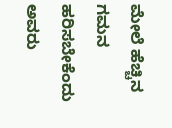ಮೇಲೆ ಹೆಚ್ಚಿನ ಗಮನ ಹರಿಸಬೇಕೆಂದು ಅವರು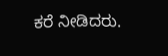ಕರೆ ನೀಡಿದರು.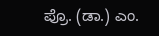ಪ್ರೊ. (ಡಾ.) ಎಂ.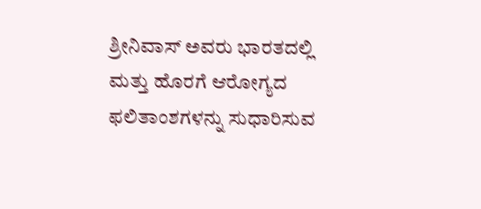ಶ್ರೀನಿವಾಸ್ ಅವರು ಭಾರತದಲ್ಲಿ ಮತ್ತು ಹೊರಗೆ ಆರೋಗ್ಯದ ಫಲಿತಾಂಶಗಳನ್ನು ಸುಧಾರಿಸುವ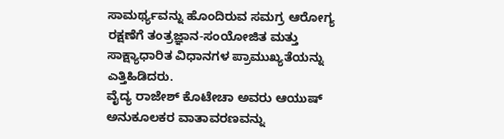ಸಾಮರ್ಥ್ಯವನ್ನು ಹೊಂದಿರುವ ಸಮಗ್ರ ಆರೋಗ್ಯ ರಕ್ಷಣೆಗೆ ತಂತ್ರಜ್ಞಾನ-ಸಂಯೋಜಿತ ಮತ್ತು ಸಾಕ್ಷ್ಯಾಧಾರಿತ ವಿಧಾನಗಳ ಪ್ರಾಮುಖ್ಯತೆಯನ್ನು ಎತ್ತಿಹಿಡಿದರು.
ವೈದ್ಯ ರಾಜೇಶ್ ಕೊಟೇಚಾ ಅವರು ಆಯುಷ್ ಅನುಕೂಲಕರ ವಾತಾವರಣವನ್ನು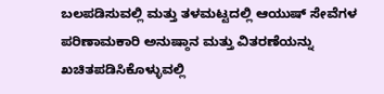ಬಲಪಡಿಸುವಲ್ಲಿ ಮತ್ತು ತಳಮಟ್ಟದಲ್ಲಿ ಆಯುಷ್ ಸೇವೆಗಳ ಪರಿಣಾಮಕಾರಿ ಅನುಷ್ಠಾನ ಮತ್ತು ವಿತರಣೆಯನ್ನು ಖಚಿತಪಡಿಸಿಕೊಳ್ಳುವಲ್ಲಿ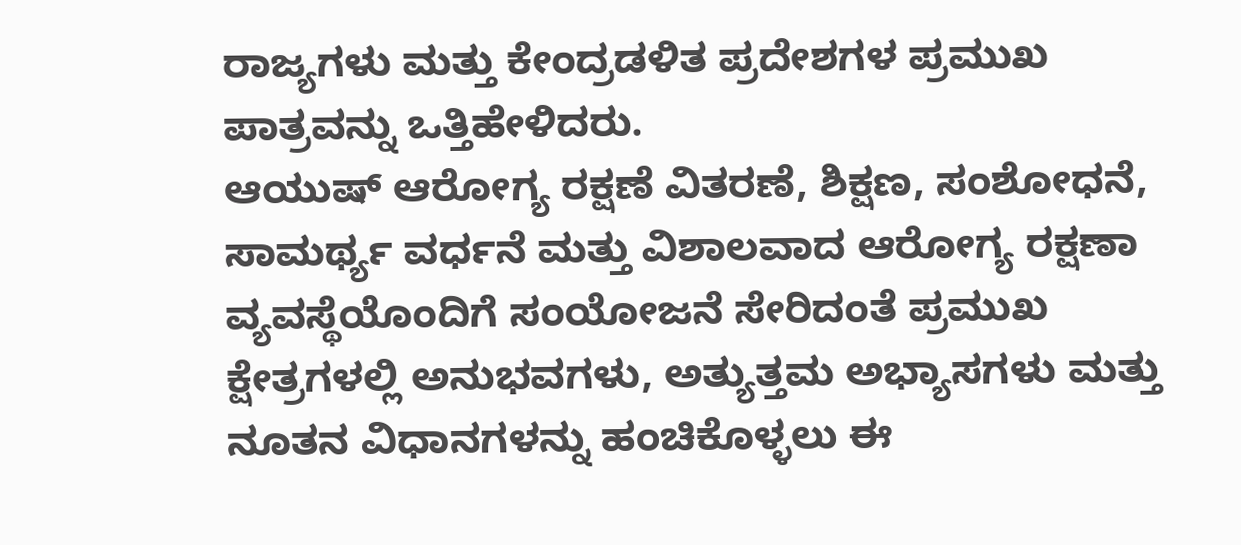ರಾಜ್ಯಗಳು ಮತ್ತು ಕೇಂದ್ರಡಳಿತ ಪ್ರದೇಶಗಳ ಪ್ರಮುಖ ಪಾತ್ರವನ್ನು ಒತ್ತಿಹೇಳಿದರು.
ಆಯುಷ್ ಆರೋಗ್ಯ ರಕ್ಷಣೆ ವಿತರಣೆ, ಶಿಕ್ಷಣ, ಸಂಶೋಧನೆ, ಸಾಮರ್ಥ್ಯ ವರ್ಧನೆ ಮತ್ತು ವಿಶಾಲವಾದ ಆರೋಗ್ಯ ರಕ್ಷಣಾ ವ್ಯವಸ್ಥೆಯೊಂದಿಗೆ ಸಂಯೋಜನೆ ಸೇರಿದಂತೆ ಪ್ರಮುಖ ಕ್ಷೇತ್ರಗಳಲ್ಲಿ ಅನುಭವಗಳು, ಅತ್ಯುತ್ತಮ ಅಭ್ಯಾಸಗಳು ಮತ್ತು ನೂತನ ವಿಧಾನಗಳನ್ನು ಹಂಚಿಕೊಳ್ಳಲು ಈ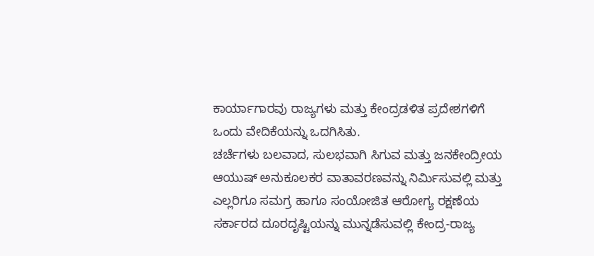ಕಾರ್ಯಾಗಾರವು ರಾಜ್ಯಗಳು ಮತ್ತು ಕೇಂದ್ರಡಳಿತ ಪ್ರದೇಶಗಳಿಗೆ ಒಂದು ವೇದಿಕೆಯನ್ನು ಒದಗಿಸಿತು.
ಚರ್ಚೆಗಳು ಬಲವಾದ, ಸುಲಭವಾಗಿ ಸಿಗುವ ಮತ್ತು ಜನಕೇಂದ್ರೀಯ ಆಯುಷ್ ಅನುಕೂಲಕರ ವಾತಾವರಣವನ್ನು ನಿರ್ಮಿಸುವಲ್ಲಿ ಮತ್ತು ಎಲ್ಲರಿಗೂ ಸಮಗ್ರ ಹಾಗೂ ಸಂಯೋಜಿತ ಆರೋಗ್ಯ ರಕ್ಷಣೆಯ ಸರ್ಕಾರದ ದೂರದೃಷ್ಟಿಯನ್ನು ಮುನ್ನಡೆಸುವಲ್ಲಿ ಕೇಂದ್ರ-ರಾಜ್ಯ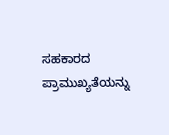ಸಹಕಾರದ ಪ್ರಾಮುಖ್ಯತೆಯನ್ನು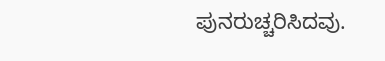ಪುನರುಚ್ಚರಿಸಿದವು.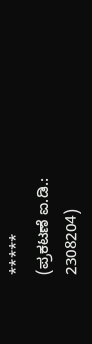*****
(ಪ್ರಕಟಣೆ ಐ.ಡಿ.: 2308204)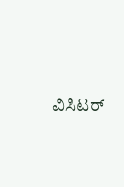ವಿಸಿಟರ್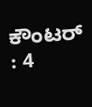ಕೌಂಟರ್ : 4